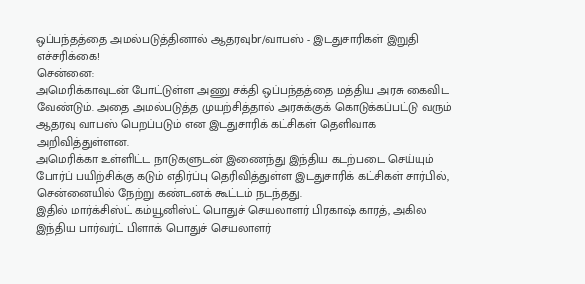ஒப்பந்தத்தை அமல்படுத்தினால் ஆதரவுbr/வாபஸ் - இடதுசாரிகள் இறுதி எச்சரிக்கை!
சென்னை:
அமெரிக்காவுடன் போட்டுள்ள அணு சக்தி ஒப்பந்தத்தை மத்திய அரசு கைவிட வேண்டும். அதை அமல்படுத்த முயற்சித்தால் அரசுக்குக் கொடுக்கப்பட்டு வரும் ஆதரவு வாபஸ் பெறப்படும் என இடதுசாரிக் கட்சிகள் தெளிவாக அறிவித்துள்ளன.
அமெரிக்கா உள்ளிட்ட நாடுகளுடன் இணைந்து இந்திய கடற்படை செய்யும் போர்ப் பயிற்சிக்கு கடும் எதிர்ப்பு தெரிவித்துள்ள இடதுசாரிக் கட்சிகள் சார்பில், சென்னையில் நேற்று கண்டனக் கூட்டம் நடந்தது.
இதில் மார்க்சிஸ்ட் கம்யூனிஸ்ட் பொதுச் செயலாளர் பிரகாஷ் காரத், அகில இந்திய பார்வர்ட் பிளாக் பொதுச் செயலாளர்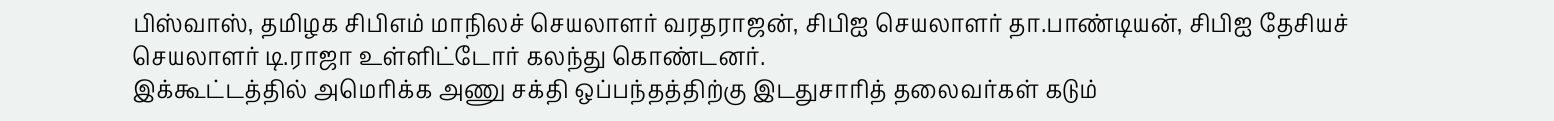பிஸ்வாஸ், தமிழக சிபிஎம் மாநிலச் செயலாளர் வரதராஜன், சிபிஐ செயலாளர் தா.பாண்டியன், சிபிஐ தேசியச் செயலாளர் டி.ராஜா உள்ளிட்டோர் கலந்து கொண்டனர்.
இக்கூட்டத்தில் அமெரிக்க அணு சக்தி ஒப்பந்தத்திற்கு இடதுசாரித் தலைவர்கள் கடும்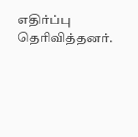எதிர்ப்பு தெரிவித்தனர்.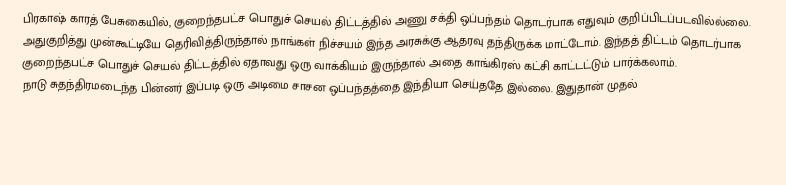பிரகாஷ் காரத் பேசுகையில், குறைந்தபட்ச பொதுச் செயல் திட்டத்தில் அணு சக்தி ஒப்பந்தம் தொடர்பாக எதுவும் குறிப்பிடப்படவில்ல்லை.
அதுகுறித்து முன்கூட்டியே தெரிவித்திருந்தால் நாங்கள் நிச்சயம் இந்த அரசுக்கு ஆதரவு தந்திருக்க மாட்டோம். இந்தத் திட்டம் தொடர்பாக குறைந்தபட்ச பொதுச் செயல் திட்டத்தில் ஏதாவது ஒரு வாக்கியம் இருந்தால் அதை காங்கிரஸ் கட்சி காட்டட்டும் பார்க்கலாம்.
நாடு சுதந்திரமடைந்த பின்னர் இப்படி ஒரு அடிமை சாசன ஒப்பந்தத்தை இந்தியா செய்ததே இல்லை. இதுதான் முதல்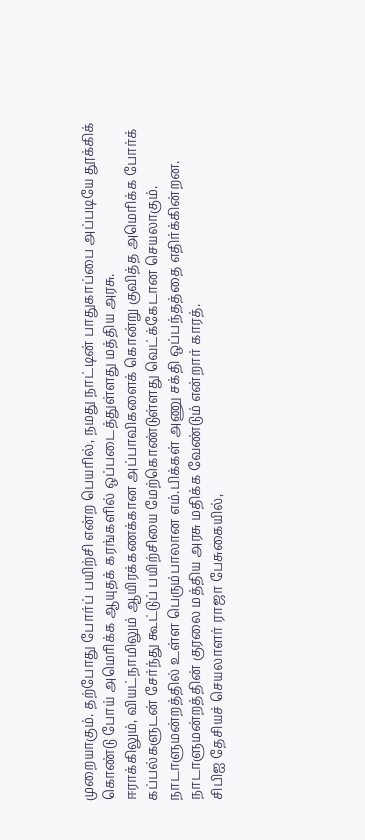முறையாகும். தற்போது போர்ப் பயிற்சி என்ற பெயரில், நமது நாட்டின் பாதுகாப்பை அப்படியே தூக்கிக் கொண்டு போய் அமெரிக்க ஆயுதக் கரங்களில் ஒப்படைத்துள்ளது மத்திய அரசு.
ஈராக்கிலும், வியட்நாமிலும் ஆயிரக்கணக்கான அப்பாவிகளைக் கொன்று குவித்த அமெரிக்க போர்க் கப்பல்களுடன் சேர்ந்து கூட்டுப் பயிற்சியை மேற்கொண்டுள்ளது வெட்க்கேடான செயலாகும்.
நாடாளுமன்றத்தில் உள்ள பெரும்பாலான எம்.பிக்கள் அணு சக்தி ஒப்பந்தத்தை எதிர்க்கின்றன. நாடாளுமன்றத்தின் குரலை மத்திய அரசு மதிக்க வேண்டும் என்றார் காரத்.
சிபிஐ தேசியச் செயலாளர் ராஜா பேசுகையில்,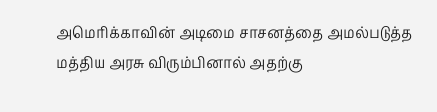அமெரிக்காவின் அடிமை சாசனத்தை அமல்படுத்த மத்திய அரசு விரும்பினால் அதற்கு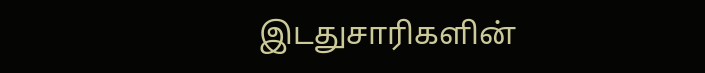இடதுசாரிகளின்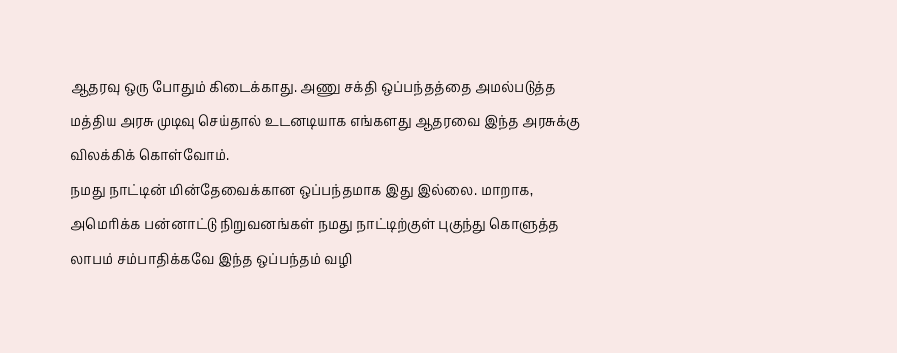ஆதரவு ஒரு போதும் கிடைக்காது. அணு சக்தி ஒப்பந்தத்தை அமல்படுத்த மத்திய அரசு முடிவு செய்தால் உடனடியாக எங்களது ஆதரவை இந்த அரசுக்கு விலக்கிக் கொள்வோம்.
நமது நாட்டின் மின்தேவைக்கான ஒப்பந்தமாக இது இல்லை. மாறாக, அமெரிக்க பன்னாட்டு நிறுவனங்கள் நமது நாட்டிற்குள் புகுந்து கொளுத்த லாபம் சம்பாதிக்கவே இந்த ஒப்பந்தம் வழி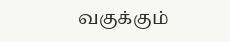வகுக்கும்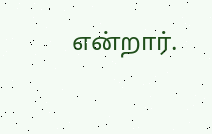என்றார்.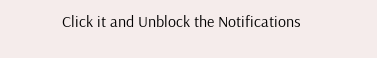Click it and Unblock the Notifications